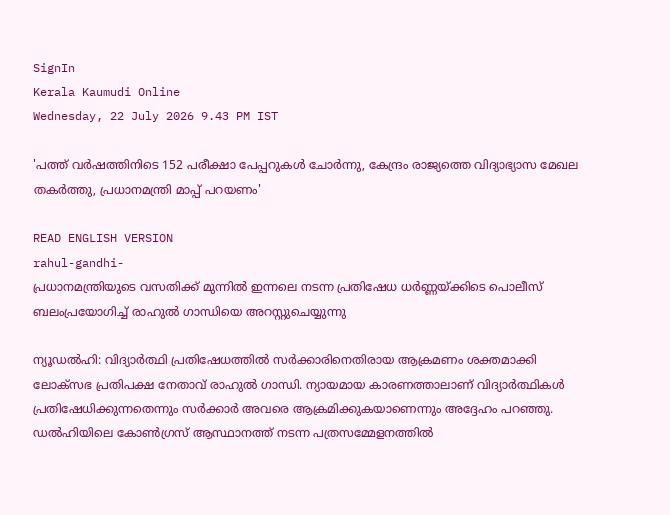SignIn
Kerala Kaumudi Online
Wednesday, 22 July 2026 9.43 PM IST

'പത്ത് വർഷത്തിനിടെ 152 പരീക്ഷാ പേപ്പറുകൾ ചോർന്നു, കേന്ദ്രം രാജ്യത്തെ വിദ്യാഭ്യാസ മേഖല തകർത്തു, പ്രധാനമന്ത്രി മാപ്പ് പറയണം'

READ ENGLISH VERSION
rahul-gandhi-
പ്രധാനമന്ത്രിയുടെ വസതിക്ക് മുന്നിൽ ഇന്നലെ നടന്ന പ്രതിഷേധ ധർണ്ണയ്ക്കിടെ പൊലീസ് ബലംപ്രയോഗിച്ച് രാഹുൽ ഗാന്ധിയെ അറസ്റ്റുചെയ്യുന്നു

ന്യൂഡൽഹി: വിദ്യാർത്ഥി പ്രതിഷേധത്തിൽ സർക്കാരിനെതിരായ ആക്രമണം ശക്തമാക്കി ലോക്‌സഭ പ്രതിപക്ഷ നേതാവ് രാഹുൽ ഗാന്ധി. ന്യായമായ കാരണത്താലാണ് വിദ്യാർത്ഥികൾ പ്രതിഷേധിക്കുന്നതെന്നും സർക്കാർ അവരെ ആക്രമിക്കുകയാണെന്നും അദ്ദേഹം പറഞ്ഞു. ഡൽഹിയിലെ കോൺഗ്രസ് ആസ്ഥാനത്ത് നടന്ന പത്രസമ്മേളനത്തിൽ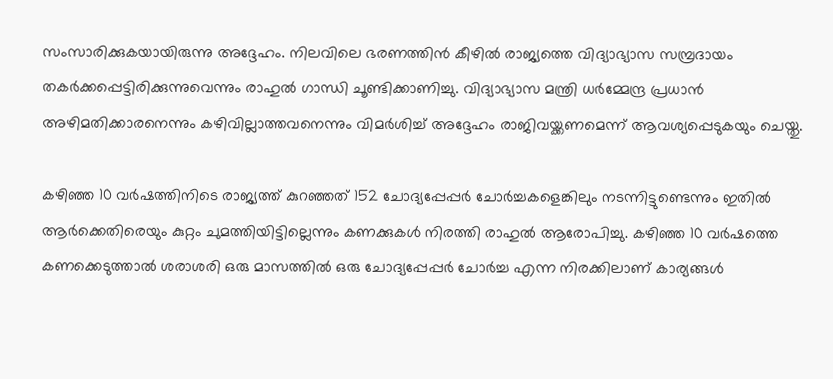സംസാരിക്കുകയായിരുന്നു അദ്ദേഹം. നിലവിലെ ഭരണത്തിൻ കീഴിൽ രാജ്യത്തെ വിദ്യാഭ്യാസ സമ്പ്രദായം തകർക്കപ്പെട്ടിരിക്കുന്നുവെന്നും രാഹുൽ ഗാന്ധി ചൂണ്ടിക്കാണിച്ചു. വിദ്യാഭ്യാസ മന്ത്രി ധർമ്മേന്ദ്ര പ്രധാൻ അഴിമതിക്കാരനെന്നും കഴിവില്ലാത്തവനെന്നും വിമർശിച്ച് അദ്ദേഹം രാജിവയ്ക്കണമെന്ന് ആവശ്യപ്പെടുകയും ചെയ്തു.

കഴിഞ്ഞ 10 വർഷത്തിനിടെ രാജ്യത്ത് കുറഞ്ഞത് 152 ചോദ്യപ്പേപ്പർ ചോർച്ചകളെങ്കിലും നടന്നിട്ടുണ്ടെന്നും ഇതിൽ ആർക്കെതിരെയും കുറ്റം ചുമത്തിയിട്ടില്ലെന്നും കണക്കുകൾ നിരത്തി രാഹുൽ ആരോപിച്ചു. കഴിഞ്ഞ 10 വർഷത്തെ കണക്കെടുത്താൽ ശരാശരി ഒരു മാസത്തിൽ ഒരു ചോദ്യപ്പേപ്പർ ചോർച്ച എന്ന നിരക്കിലാണ് കാര്യങ്ങൾ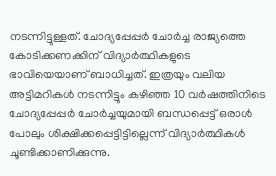നടന്നിട്ടുള്ളത്. ചോദ്യപ്പേപ്പർ ചോർച്ച രാജ്യത്തെ കോടിക്കണക്കിന് വിദ്യാർത്ഥികളുടെ ഭാവിയെയാണ് ബാധിച്ചത്. ഇത്രയും വലിയ അട്ടിമറികൾ നടന്നിട്ടും കഴിഞ്ഞ 10 വർഷത്തിനിടെ ചോദ്യപ്പേപ്പർ ചോർച്ചയുമായി ബന്ധപ്പെട്ട് ഒരാൾ പോലും ശിക്ഷിക്കപ്പെട്ടിട്ടില്ലെന്ന് വിദ്യാർത്ഥികൾ ചൂണ്ടിക്കാണിക്കുന്നു.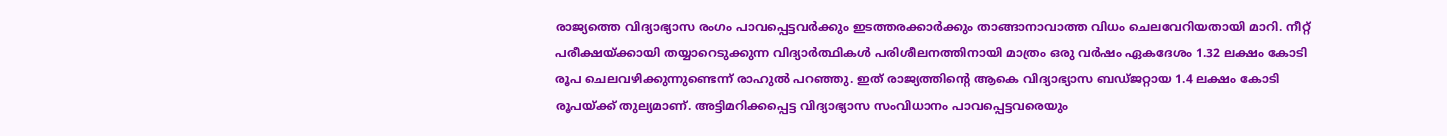രാജ്യത്തെ വിദ്യാഭ്യാസ രംഗം പാവപ്പെട്ടവർക്കും ഇടത്തരക്കാർക്കും താങ്ങാനാവാത്ത വിധം ചെലവേറിയതായി മാറി. നീറ്റ് പരീക്ഷയ്ക്കായി തയ്യാറെടുക്കുന്ന വിദ്യാർത്ഥികൾ പരിശീലനത്തിനായി മാത്രം ഒരു വർഷം ഏകദേശം 1.32 ലക്ഷം കോടി രൂപ ചെലവഴിക്കുന്നുണ്ടെന്ന് രാഹുൽ പറഞ്ഞു. ഇത് രാജ്യത്തിന്റെ ആകെ വിദ്യാഭ്യാസ ബഡ്‌ജറ്റായ 1.4 ലക്ഷം കോടി രൂപയ്ക്ക് തുല്യമാണ്. അട്ടിമറിക്കപ്പെട്ട വിദ്യാഭ്യാസ സംവിധാനം പാവപ്പെട്ടവരെയും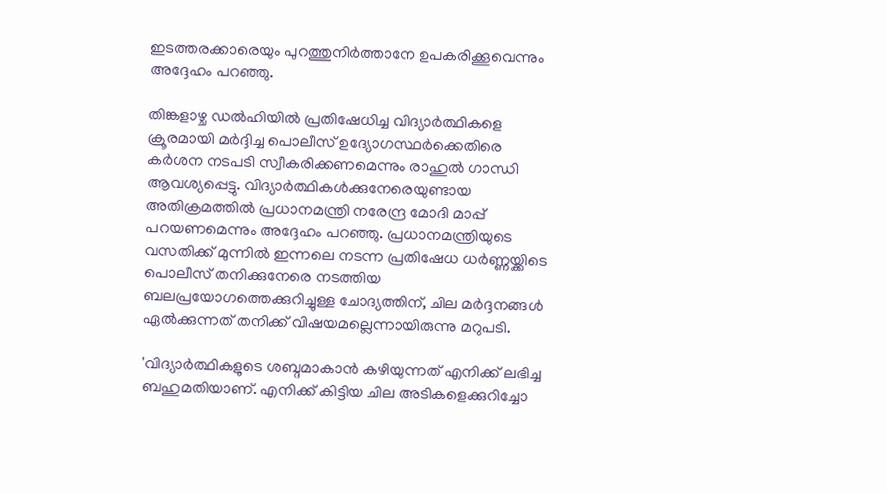ഇടത്തരക്കാരെയും പുറത്തുനിർത്താനേ ഉപകരിക്കൂവെന്നും അദ്ദേഹം പറഞ്ഞു.

തിങ്കളാഴ്ച ഡൽഹിയിൽ പ്രതിഷേധിച്ച വിദ്യാർത്ഥികളെ ക്രൂരമായി മർദ്ദിച്ച പൊലീസ് ഉദ്യോഗസ്ഥർക്കെതിരെ കർശന നടപടി സ്വീകരിക്കണമെന്നും രാഹുൽ ഗാന്ധി ആവശ്യപ്പെട്ടു. വിദ്യാർത്ഥികൾക്കുനേരെയുണ്ടായ അതിക്രമത്തിൽ പ്രധാനമന്ത്രി നരേന്ദ്ര മോദി മാപ്പ് പറയണമെന്നും അദ്ദേഹം പറഞ്ഞു. പ്രധാനമന്ത്രിയുടെ വസതിക്ക് മുന്നിൽ ഇന്നലെ നടന്ന പ്രതിഷേധ ധർണ്ണയ്ക്കിടെ പൊലീസ് തനിക്കുനേരെ നടത്തിയ ബലപ്രയോഗത്തെക്കുറിച്ചുള്ള ചോദ്യത്തിന്, ചില മർദ്ദനങ്ങൾ ഏൽക്കുന്നത് തനിക്ക് വിഷയമല്ലെന്നായിരുന്നു മറുപടി.

'വിദ്യാർത്ഥികളുടെ ശബ്ദമാകാൻ കഴിയുന്നത് എനിക്ക് ലഭിച്ച ബഹുമതിയാണ്. എനിക്ക് കിട്ടിയ ചില അടികളെക്കുറിച്ചോ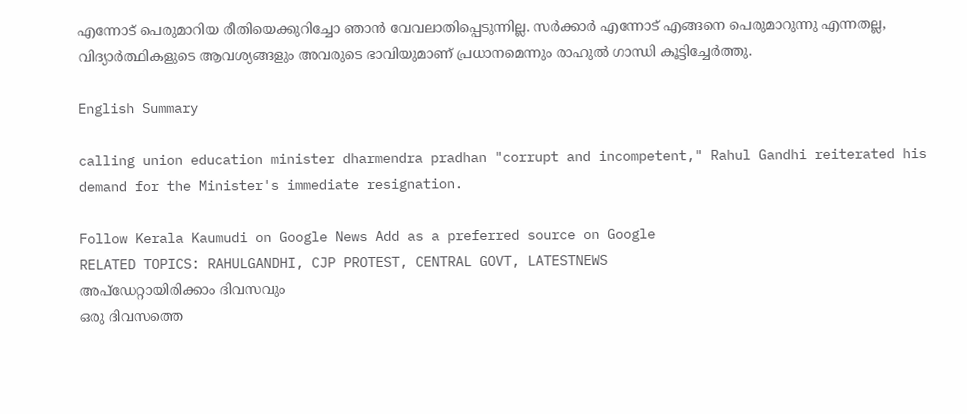എന്നോട് പെരുമാറിയ രീതിയെക്കുറിച്ചോ ഞാൻ വേവലാതിപ്പെടുന്നില്ല. സർക്കാർ എന്നോട് എങ്ങനെ പെരുമാറുന്നു എന്നതല്ല, വിദ്യാർത്ഥികളുടെ ആവശ്യങ്ങളും അവരുടെ ഭാവിയുമാണ് പ്രധാനമെന്നും രാഹുൽ ഗാന്ധി കൂട്ടിച്ചേർത്തു.

English Summary

calling union education minister dharmendra pradhan "corrupt and incompetent," Rahul Gandhi reiterated his demand for the Minister's immediate resignation.

Follow Kerala Kaumudi on Google News Add as a preferred source on Google
RELATED TOPICS: RAHULGANDHI, CJP PROTEST, CENTRAL GOVT, LATESTNEWS
അപ്ഡേറ്റായിരിക്കാം ദിവസവും
ഒരു ദിവസത്തെ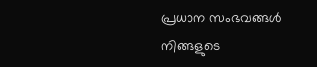പ്രധാന സംഭവങ്ങൾ നിങ്ങളുടെ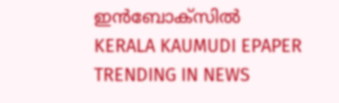ഇൻബോക്സിൽ
KERALA KAUMUDI EPAPER
TRENDING IN NEWS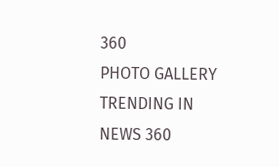360
PHOTO GALLERY
TRENDING IN NEWS 360